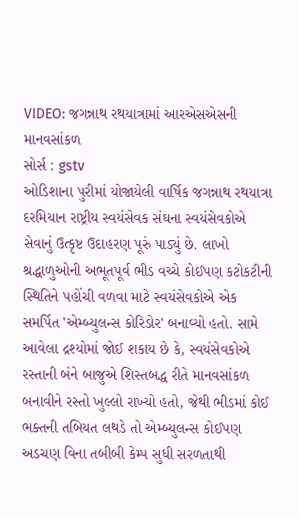VIDEO: જગન્નાથ રથયાત્રામાં આરએસએસની માનવસાંકળ
સોર્સ : gstv
ઓડિશાના પુરીમાં યોજાયેલી વાર્ષિક જગન્નાથ રથયાત્રા દરમિયાન રાષ્ટ્રીય સ્વયંસેવક સંઘના સ્વયંસેવકોએ સેવાનું ઉત્કૃષ્ટ ઉદાહરણ પૂરું પાડ્યું છે. લાખો શ્રદ્ધાળુઓની અભૂતપૂર્વ ભીડ વચ્ચે કોઈપણ કટોકટીની સ્થિતિને પહોંચી વળવા માટે સ્વયંસેવકોએ એક સમર્પિત 'એમ્બ્યુલન્સ કોરિડોર' બનાવ્યો હતો. સામે આવેલા દ્રશ્યોમાં જોઈ શકાય છે કે, સ્વયંસેવકોએ રસ્તાની બંને બાજુએ શિસ્તબદ્ધ રીતે માનવસાંકળ બનાવીને રસ્તો ખુલ્લો રાખ્યો હતો, જેથી ભીડમાં કોઈ ભક્તની તબિયત લથડે તો એમ્બ્યુલન્સ કોઈપણ અડચણ વિના તબીબી કેમ્પ સુધી સરળતાથી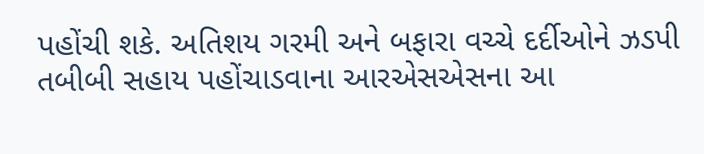પહોંચી શકે. અતિશય ગરમી અને બફારા વચ્ચે દર્દીઓને ઝડપી તબીબી સહાય પહોંચાડવાના આરએસએસના આ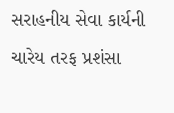સરાહનીય સેવા કાર્યની ચારેય તરફ પ્રશંસા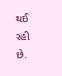થઈ રહી છે.